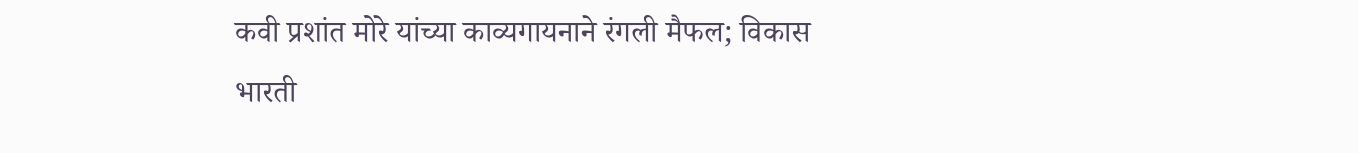कवी प्रशांत मोरे यांच्या काव्यगायनाने रंगली मैफल; विकास भारती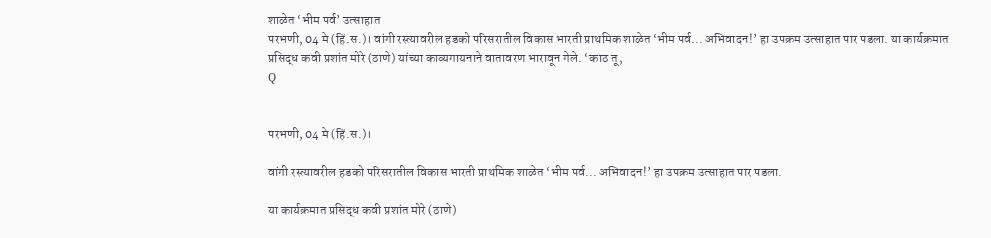शाळेत ‘भीम पर्व’ उत्साहात
परभणी, 04 मे (हिं.स.)। वांगी रस्त्यावरील हडको परिसरातील विकास भारती प्राथमिक शाळेत ‘भीम पर्व... अभिवादन!’ हा उपक्रम उत्साहात पार पडला. या कार्यक्रमात प्रसिद्ध कवी प्रशांत मोरे (ठाणे) यांच्या काव्यगायनाने वातावरण भारावून गेले. ‘काठ तू,
Q


परभणी, 04 मे (हिं.स.)।

वांगी रस्त्यावरील हडको परिसरातील विकास भारती प्राथमिक शाळेत ‘भीम पर्व... अभिवादन!’ हा उपक्रम उत्साहात पार पडला.

या कार्यक्रमात प्रसिद्ध कवी प्रशांत मोरे (ठाणे)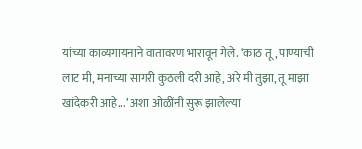यांच्या काव्यगायनाने वातावरण भारावून गेले. ‘काठ तू, पाण्याची लाट मी, मनाच्या सागरी कुठली दरी आहे, अरे मी तुझा, तू माझा खांदेकरी आहे...’ अशा ओळींनी सुरू झालेल्या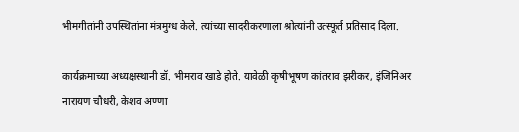भीमगीतांनी उपस्थितांना मंत्रमुग्ध केले. त्यांच्या सादरीकरणाला श्रोत्यांनी उत्स्फूर्त प्रतिसाद दिला.

कार्यक्रमाच्या अध्यक्षस्थानी डॉ. भीमराव खाडे होते. यावेळी कृषीभूषण कांतराव झरीकर, इंजिनिअर नारायण चौधरी, केशव अण्णा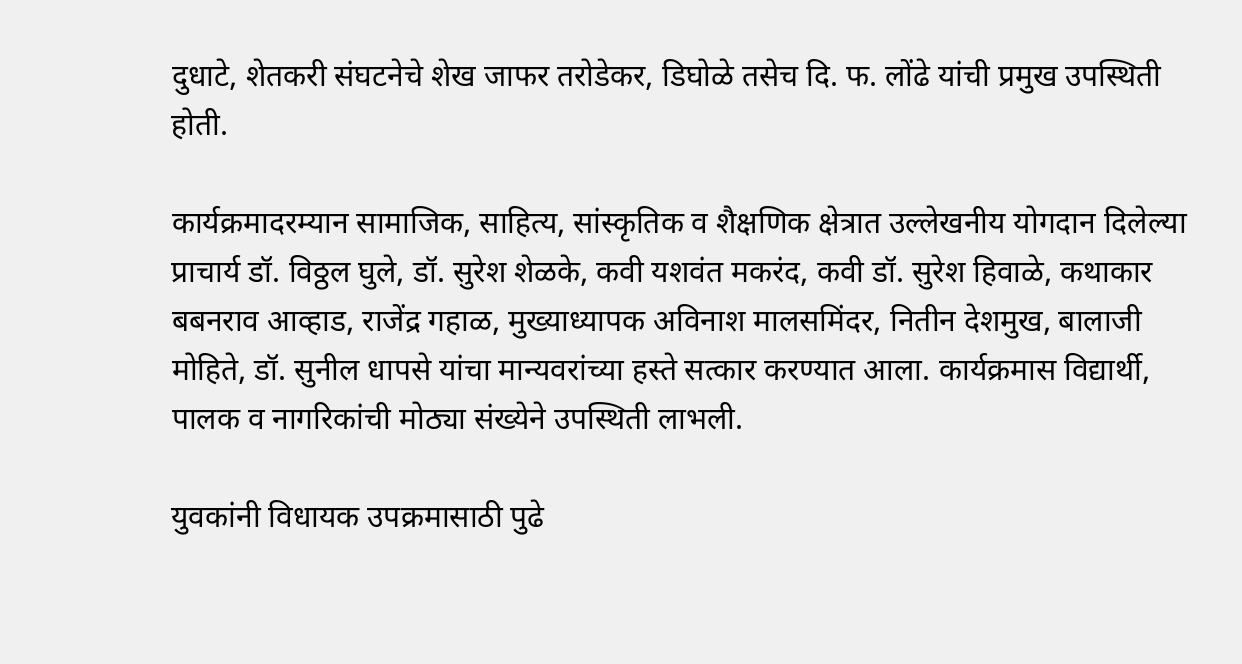दुधाटे, शेतकरी संघटनेचे शेख जाफर तरोडेकर, डिघोळे तसेच दि. फ. लोंढे यांची प्रमुख उपस्थिती होती.

कार्यक्रमादरम्यान सामाजिक, साहित्य, सांस्कृतिक व शैक्षणिक क्षेत्रात उल्लेखनीय योगदान दिलेल्या प्राचार्य डॉ. विठ्ठल घुले, डॉ. सुरेश शेळके, कवी यशवंत मकरंद, कवी डॉ. सुरेश हिवाळे, कथाकार बबनराव आव्हाड, राजेंद्र गहाळ, मुख्याध्यापक अविनाश मालसमिंदर, नितीन देशमुख, बालाजी मोहिते, डॉ. सुनील धापसे यांचा मान्यवरांच्या हस्ते सत्कार करण्यात आला. कार्यक्रमास विद्यार्थी, पालक व नागरिकांची मोठ्या संख्येने उपस्थिती लाभली.

युवकांनी विधायक उपक्रमासाठी पुढे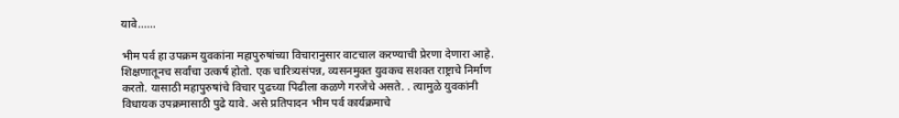यावे......

भीम पर्व हा उपक्रम युवकांना महापुरुषांच्या विचारानुसार वाटचाल करण्याची प्रेरणा देणारा आहे. शिक्षणातूनच सर्वांचा उत्कर्ष होतो. एक चारित्र्यसंपन्न, व्यसनमुक्त युवकच सशक्त राष्ट्राचे निर्माण करतो. यासाठी महापुरुषांचे विचार पुढच्या पिढीला कळणे गरजेचे असते. . त्यामुळे युवकांनी विधायक उपक्रमासाठी पुढे यावे. असे प्रतिपादन भीम पर्व कार्यक्रमाचे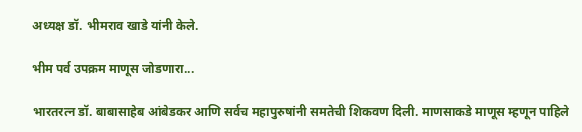अध्यक्ष डॉ. भीमराव खाडे यांनी केले.

भीम पर्व उपक्रम माणूस जोडणारा...

भारतरत्न डॉ. बाबासाहेब आंबेडकर आणि सर्वच महापुरुषांनी समतेची शिकवण दिली. माणसाकडे माणूस म्हणून पाहिले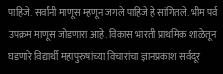पाहिजे. सर्वांनी माणूस म्हणून जगले पाहिजे हे सांगितले. भीम पर्व उपक्रम माणूस जोडणारा आहे. विकास भारती प्राथमिक शाळेतून घडणारे विद्यार्थी महापुरुषांच्या विचारांचा ज्ञानप्रकाश सर्वदूर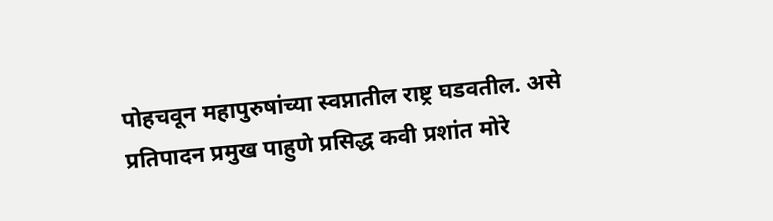पोहचवून महापुरुषांच्या स्वप्नातील राष्ट्र घडवतील. असे प्रतिपादन प्रमुख पाहुणे प्रसिद्ध कवी प्रशांत मोरे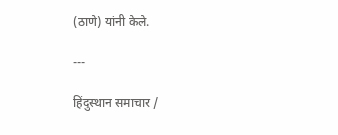(ठाणे) यांनी केले.

---

हिंदुस्थान समाचार /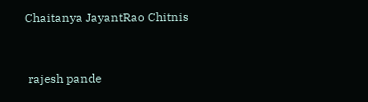Chaitanya JayantRao Chitnis


 rajesh pande